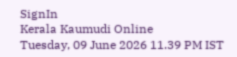SignIn
Kerala Kaumudi Online
Tuesday, 09 June 2026 11.39 PM IST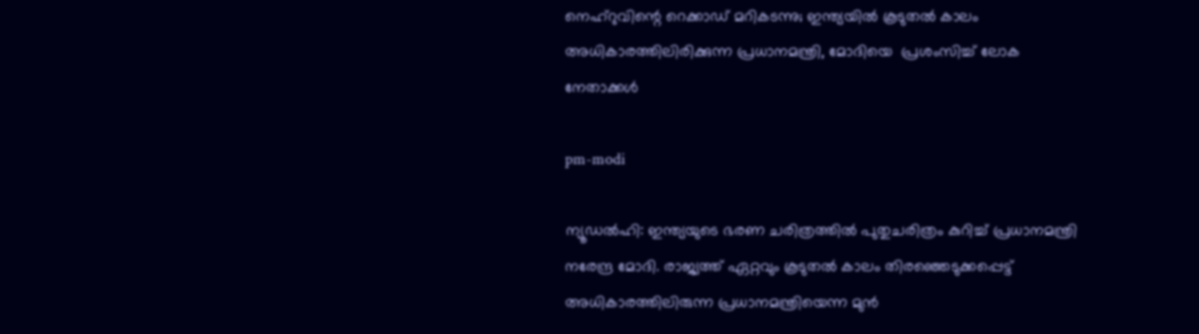നെഹ്റുവിന്റെ റെക്കാഡ് മറികടന്നു; ഇന്ത്യയിൽ കൂടുതൽ കാലം അധികാരത്തിലിരിക്കുന്ന പ്രധാനമന്ത്രി, മോദിയെ  പ്രശംസിച്ച് ലോക നേതാക്കൾ

pm-modi

ന്യൂഡൽഹി: ഇന്ത്യയുടെ ഭരണ ചരിത്രത്തിൽ പുതുചരിത്രം കുറിച്ച് പ്രധാനമന്ത്രി നരേന്ദ്ര മോദി. രാജ്യത്ത് ഏറ്റവും കൂടുതൽ കാലം തിരഞ്ഞെടുക്കപ്പെട്ട് അധികാരത്തിലിരുന്ന പ്രധാനമന്ത്രിയെന്ന മുൻ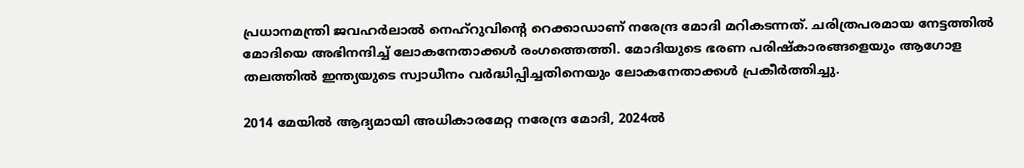പ്രധാനമന്ത്രി ജവഹർലാൽ നെഹ്റുവിന്റെ റെക്കാഡാണ് നരേന്ദ്ര മോദി മറികടന്നത്. ചരിത്രപരമായ നേട്ടത്തിൽ മോദിയെ അഭിനന്ദിച്ച് ലോകനേതാക്കൾ രംഗത്തെത്തി. മോദിയുടെ ഭരണ പരിഷ്‌കാരങ്ങളെയും ആഗോള തലത്തിൽ ഇന്ത്യയുടെ സ്വാധീനം വർദ്ധിപ്പിച്ചതിനെയും ലോകനേതാക്കൾ പ്രകീർത്തിച്ചു.

2014 മേയിൽ ആദ്യമായി അധികാരമേറ്റ നരേന്ദ്ര മോദി, 2024ൽ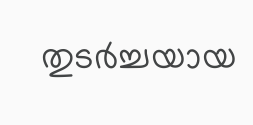തുടർച്ചയായ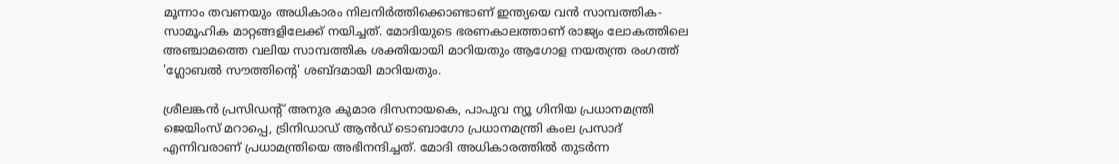മൂന്നാം തവണയും അധികാരം നിലനിർത്തിക്കൊണ്ടാണ് ഇന്ത്യയെ വൻ സാമ്പത്തിക-സാമൂഹിക മാറ്റങ്ങളിലേക്ക് നയിച്ചത്. മോദിയുടെ ഭരണകാലത്താണ് രാജ്യം ലോകത്തിലെ അഞ്ചാമത്തെ വലിയ സാമ്പത്തിക ശക്തിയായി മാറിയതും ആഗോള നയതന്ത്ര രംഗത്ത് 'ഗ്ലോബൽ സൗത്തിന്റെ' ശബ്ദമായി മാറിയതും.

ശ്രീലങ്കൻ പ്രസിഡന്റ് അനുര കുമാര ദിസനായകെ, പാപുവ ന്യൂ ഗിനിയ പ്രധാനമന്ത്രി ജെയിംസ് മറാപ്പെ, ട്രിനിഡാഡ് ആൻഡ് ടൊബാഗോ പ്രധാനമന്ത്രി കംല പ്രസാദ് എന്നിവരാണ് പ്രധാമന്ത്രിയെ അഭിനന്ദിച്ചത്. മോദി അധികാരത്തിൽ തുടർന്ന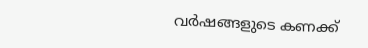വർഷങ്ങളുടെ കണക്ക്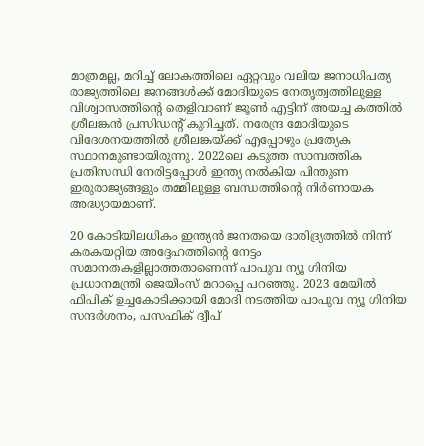മാത്രമല്ല, മറിച്ച് ലോകത്തിലെ ഏറ്റവും വലിയ ജനാധിപത്യ രാജ്യത്തിലെ ജനങ്ങൾക്ക് മോദിയുടെ നേതൃത്വത്തിലുള്ള വിശ്വാസത്തിന്റെ തെളിവാണ് ജൂൺ എട്ടിന് അയച്ച കത്തിൽ ശ്രീലങ്കൻ പ്രസിഡന്റ് കുറിച്ചത്. നരേന്ദ്ര മോദിയുടെ വിദേശനയത്തിൽ ശ്രീലങ്കയ്ക്ക് എപ്പോഴും പ്രത്യേക സ്ഥാനമുണ്ടായിരുന്നു. 2022ലെ കടുത്ത സാമ്പത്തിക പ്രതിസന്ധി നേരിട്ടപ്പോൾ ഇന്ത്യ നൽകിയ പിന്തുണ ഇരുരാജ്യങ്ങളും തമ്മിലുള്ള ബന്ധത്തിന്റെ നിർണായക അദ്ധ്യായമാണ്.

20 കോടിയിലധികം ഇന്ത്യൻ ജനതയെ ദാരിദ്ര്യത്തിൽ നിന്ന് കരകയറ്റിയ അദ്ദേഹത്തിന്റെ നേട്ടം സമാനതകളില്ലാത്തതാണെന്ന് പാപുവ ന്യൂ ഗിനിയ പ്രധാനമന്ത്രി ജെയിംസ് മറാപ്പെ പറഞ്ഞു. 2023 മേയിൽ ഫിപിക് ഉച്ചകോടിക്കായി മോദി നടത്തിയ പാപുവ ന്യൂ ഗിനിയ സന്ദർശനം, പസഫിക് ദ്വീപ്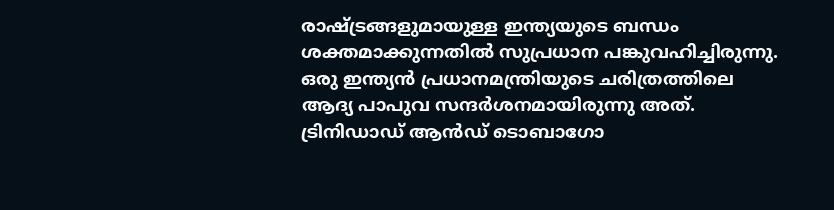രാഷ്ട്രങ്ങളുമായുള്ള ഇന്ത്യയുടെ ബന്ധം ശക്തമാക്കുന്നതിൽ സുപ്രധാന പങ്കുവഹിച്ചിരുന്നു. ഒരു ഇന്ത്യൻ പ്രധാനമന്ത്രിയുടെ ചരിത്രത്തിലെ ആദ്യ പാപുവ സന്ദർശനമായിരുന്നു അത്. ട്രിനിഡാഡ് ആൻഡ് ടൊബാഗോ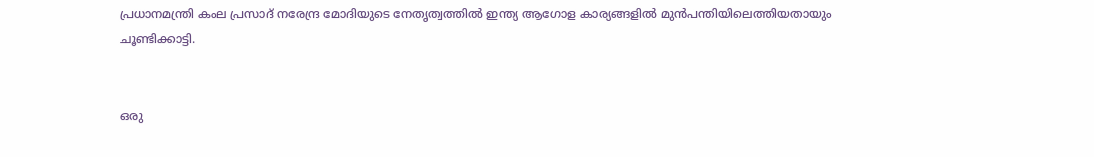പ്രധാനമന്ത്രി കംല പ്രസാദ് നരേന്ദ്ര മോദിയുടെ നേതൃത്വത്തിൽ ഇന്ത്യ ആഗോള കാര്യങ്ങളിൽ മുൻപന്തിയിലെത്തിയതായും ചൂണ്ടിക്കാട്ടി.


ഒരു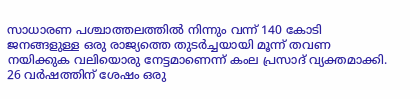സാധാരണ പശ്ചാത്തലത്തിൽ നിന്നും വന്ന് 140 കോടി ജനങ്ങളുള്ള ഒരു രാജ്യത്തെ തുടർച്ചയായി മൂന്ന് തവണ നയിക്കുക വലിയൊരു നേട്ടമാണെന്ന് കംല പ്രസാദ് വ്യക്തമാക്കി. 26 വർഷത്തിന് ശേഷം ഒരു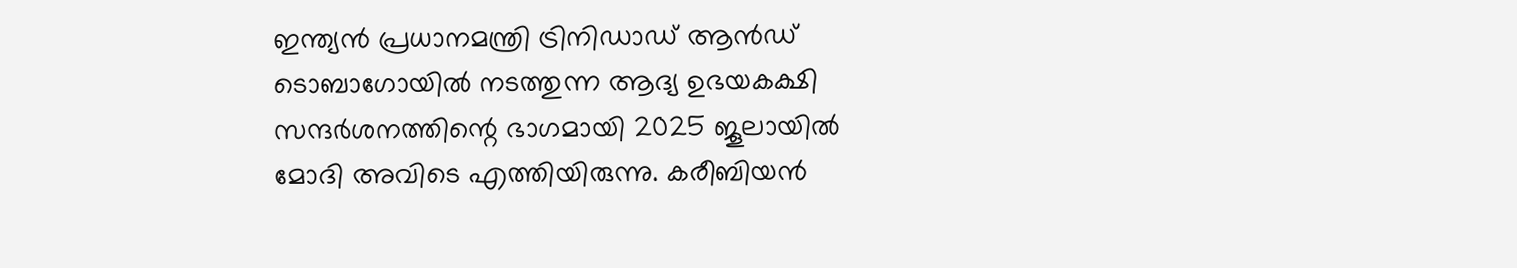ഇന്ത്യൻ പ്രധാനമന്ത്രി ട്രിനിഡാഡ് ആൻഡ് ടൊബാഗോയിൽ നടത്തുന്ന ആദ്യ ഉഭയകക്ഷി സന്ദർശനത്തിന്റെ ഭാഗമായി 2025 ജൂലായിൽ മോദി അവിടെ എത്തിയിരുന്നു. കരീബിയൻ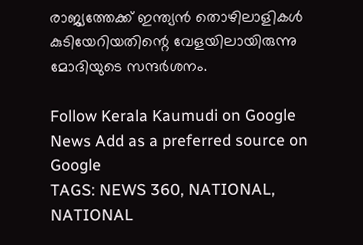രാജ്യത്തേക്ക് ഇന്ത്യൻ തൊഴിലാളികൾ കുടിയേറിയതിന്റെ വേളയിലായിരുന്നു മോദിയുടെ സന്ദർശനം.

Follow Kerala Kaumudi on Google News Add as a preferred source on Google
TAGS: NEWS 360, NATIONAL, NATIONAL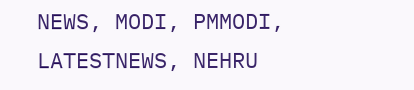NEWS, MODI, PMMODI, LATESTNEWS, NEHRU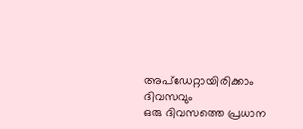അപ്ഡേറ്റായിരിക്കാം ദിവസവും
ഒരു ദിവസത്തെ പ്രധാന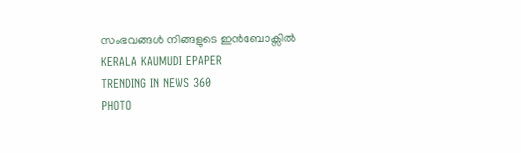സംഭവങ്ങൾ നിങ്ങളുടെ ഇൻബോക്സിൽ
KERALA KAUMUDI EPAPER
TRENDING IN NEWS 360
PHOTO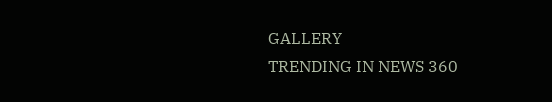GALLERY
TRENDING IN NEWS 360